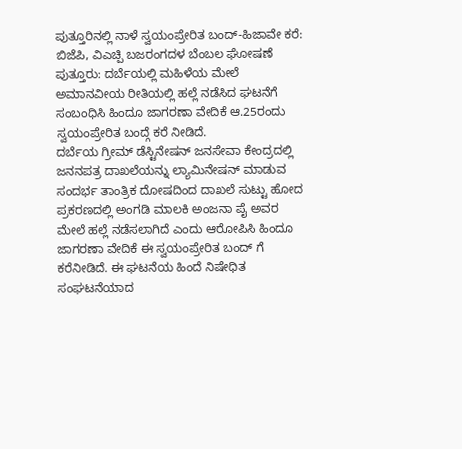ಪುತ್ತೂರಿನಲ್ಲಿ ನಾಳೆ ಸ್ವಯಂಪ್ರೇರಿತ ಬಂದ್-ಹಿಜಾವೇ ಕರೆ: ಬಿಜೆಪಿ, ವಿಎಚ್ಪಿ ಬಜರಂಗದಳ ಬೆಂಬಲ ಘೋಷಣೆ
ಪುತ್ತೂರು: ದರ್ಬೆಯಲ್ಲಿ ಮಹಿಳೆಯ ಮೇಲೆ ಅಮಾನವೀಯ ರೀತಿಯಲ್ಲಿ ಹಲ್ಲೆ ನಡೆಸಿದ ಘಟನೆಗೆ ಸಂಬಂಧಿಸಿ ಹಿಂದೂ ಜಾಗರಣಾ ವೇದಿಕೆ ಆ.25ರಂದು ಸ್ವಯಂಪ್ರೇರಿತ ಬಂದ್ಗೆ ಕರೆ ನೀಡಿದೆ.
ದರ್ಬೆಯ ಗ್ರೀಮ್ ಡೆಸ್ಟಿನೇಷನ್ ಜನಸೇವಾ ಕೇಂದ್ರದಲ್ಲಿ ಜನನಪತ್ರ ದಾಖಲೆಯನ್ನು ಲ್ಯಾಮಿನೇಷನ್ ಮಾಡುವ ಸಂದರ್ಭ ತಾಂತ್ರಿಕ ದೋಷದಿಂದ ದಾಖಲೆ ಸುಟ್ಟು ಹೋದ ಪ್ರಕರಣದಲ್ಲಿ ಅಂಗಡಿ ಮಾಲಕಿ ಅಂಜನಾ ಪೈ ಅವರ ಮೇಲೆ ಹಲ್ಲೆ ನಡೆಸಲಾಗಿದೆ ಎಂದು ಆರೋಪಿಸಿ ಹಿಂದೂ ಜಾಗರಣಾ ವೇದಿಕೆ ಈ ಸ್ವಯಂಪ್ರೇರಿತ ಬಂದ್ ಗೆ ಕರೆನೀಡಿದೆ. ಈ ಘಟನೆಯ ಹಿಂದೆ ನಿಷೇಧಿತ ಸಂಘಟನೆಯಾದ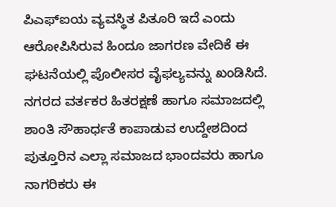ಪಿಎಫ್ಐಯ ವ್ಯವಸ್ಥಿತ ಪಿತೂರಿ ಇದೆ ಎಂದು ಆರೋಪಿಸಿರುವ ಹಿಂದೂ ಜಾಗರಣ ವೇದಿಕೆ ಈ ಘಟನೆಯಲ್ಲಿ ಪೊಲೀಸರ ವೈಫಲ್ಯವನ್ನು ಖಂಡಿಸಿದೆ.
ನಗರದ ವರ್ತಕರ ಹಿತರಕ್ಷಣೆ ಹಾಗೂ ಸಮಾಜದಲ್ಲಿ ಶಾಂತಿ ಸೌಹಾರ್ಧತೆ ಕಾಪಾಡುವ ಉದ್ದೇಶದಿಂದ ಪುತ್ತೂರಿನ ಎಲ್ಲಾ ಸಮಾಜದ ಭಾಂದವರು ಹಾಗೂ ನಾಗರಿಕರು ಈ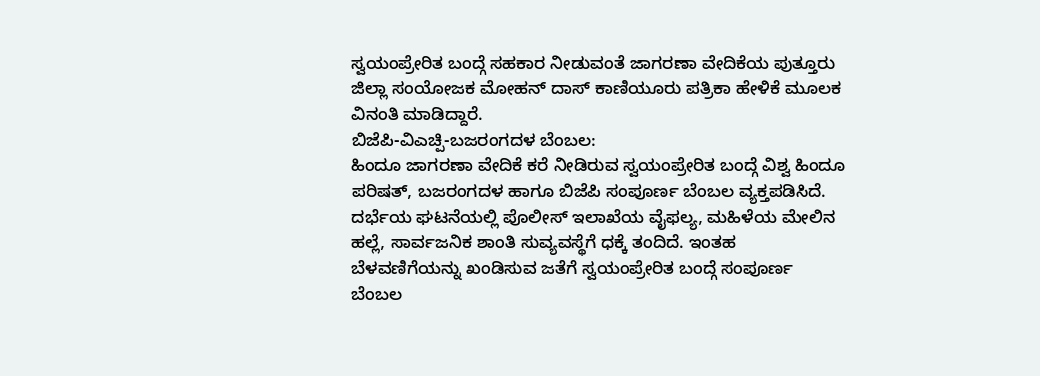ಸ್ವಯಂಪ್ರೇರಿತ ಬಂದ್ಗೆ ಸಹಕಾರ ನೀಡುವಂತೆ ಜಾಗರಣಾ ವೇದಿಕೆಯ ಪುತ್ತೂರು ಜಿಲ್ಲಾ ಸಂಯೋಜಕ ಮೋಹನ್ ದಾಸ್ ಕಾಣಿಯೂರು ಪತ್ರಿಕಾ ಹೇಳಿಕೆ ಮೂಲಕ ವಿನಂತಿ ಮಾಡಿದ್ದಾರೆ.
ಬಿಜೆಪಿ-ವಿಎಚ್ಪಿ-ಬಜರಂಗದಳ ಬೆಂಬಲ:
ಹಿಂದೂ ಜಾಗರಣಾ ವೇದಿಕೆ ಕರೆ ನೀಡಿರುವ ಸ್ವಯಂಪ್ರೇರಿತ ಬಂದ್ಗೆ ವಿಶ್ವ ಹಿಂದೂ ಪರಿಷತ್, ಬಜರಂಗದಳ ಹಾಗೂ ಬಿಜೆಪಿ ಸಂಪೂರ್ಣ ಬೆಂಬಲ ವ್ಯಕ್ತಪಡಿಸಿದೆ. ದರ್ಭೆಯ ಘಟನೆಯಲ್ಲಿ ಪೊಲೀಸ್ ಇಲಾಖೆಯ ವೈಫಲ್ಯ, ಮಹಿಳೆಯ ಮೇಲಿನ ಹಲ್ಲೆ, ಸಾರ್ವಜನಿಕ ಶಾಂತಿ ಸುವ್ಯವಸ್ಥೆಗೆ ಧಕ್ಕೆ ತಂದಿದೆ. ಇಂತಹ ಬೆಳವಣಿಗೆಯನ್ನು ಖಂಡಿಸುವ ಜತೆಗೆ ಸ್ವಯಂಪ್ರೇರಿತ ಬಂದ್ಗೆ ಸಂಪೂರ್ಣ ಬೆಂಬಲ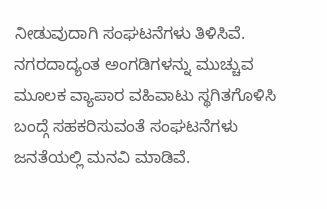ನೀಡುವುದಾಗಿ ಸಂಘಟನೆಗಳು ತಿಳಿಸಿವೆ. ನಗರದಾದ್ಯಂತ ಅಂಗಡಿಗಳನ್ನು ಮುಚ್ಚುವ ಮೂಲಕ ವ್ಯಾಪಾರ ವಹಿವಾಟು ಸ್ಥಗಿತಗೊಳಿಸಿ ಬಂದ್ಗೆ ಸಹಕರಿಸುವಂತೆ ಸಂಘಟನೆಗಳು ಜನತೆಯಲ್ಲಿ ಮನವಿ ಮಾಡಿವೆ.